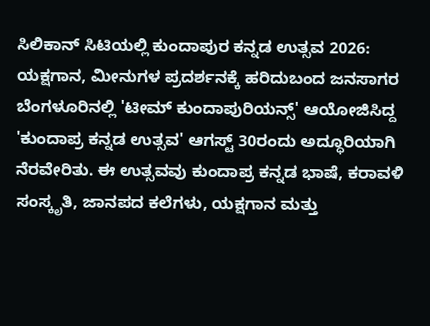ಸಿಲಿಕಾನ್ ಸಿಟಿಯಲ್ಲಿ ಕುಂದಾಪುರ ಕನ್ನಡ ಉತ್ಸವ 2026: ಯಕ್ಷಗಾನ, ಮೀನುಗಳ ಪ್ರದರ್ಶನಕ್ಕೆ ಹರಿದುಬಂದ ಜನಸಾಗರ
ಬೆಂಗಳೂರಿನಲ್ಲಿ 'ಟೀಮ್ ಕುಂದಾಪುರಿಯನ್ಸ್' ಆಯೋಜಿಸಿದ್ದ 'ಕುಂದಾಪ್ರ ಕನ್ನಡ ಉತ್ಸವ' ಆಗಸ್ಟ್ 30ರಂದು ಅದ್ಧೂರಿಯಾಗಿ ನೆರವೇರಿತು. ಈ ಉತ್ಸವವು ಕುಂದಾಪ್ರ ಕನ್ನಡ ಭಾಷೆ, ಕರಾವಳಿ ಸಂಸ್ಕೃತಿ, ಜಾನಪದ ಕಲೆಗಳು, ಯಕ್ಷಗಾನ ಮತ್ತು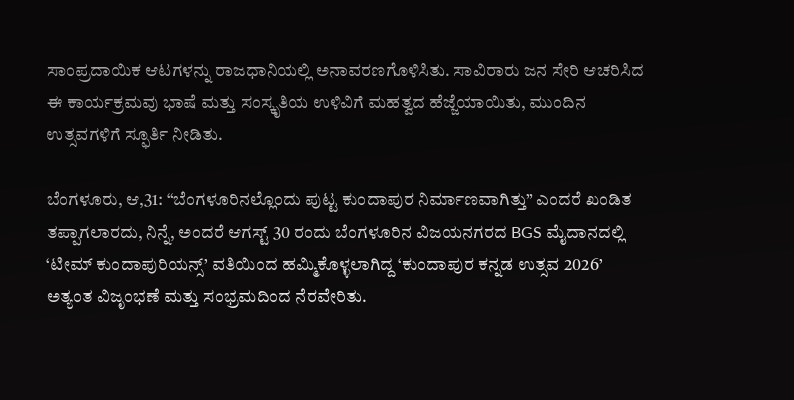ಸಾಂಪ್ರದಾಯಿಕ ಆಟಗಳನ್ನು ರಾಜಧಾನಿಯಲ್ಲಿ ಅನಾವರಣಗೊಳಿಸಿತು. ಸಾವಿರಾರು ಜನ ಸೇರಿ ಆಚರಿಸಿದ ಈ ಕಾರ್ಯಕ್ರಮವು ಭಾಷೆ ಮತ್ತು ಸಂಸ್ಕೃತಿಯ ಉಳಿವಿಗೆ ಮಹತ್ವದ ಹೆಜ್ಜೆಯಾಯಿತು, ಮುಂದಿನ ಉತ್ಸವಗಳಿಗೆ ಸ್ಫೂರ್ತಿ ನೀಡಿತು.

ಬೆಂಗಳೂರು, ಆ,31: “ಬೆಂಗಳೂರಿನಲ್ಲೊಂದು ಪುಟ್ಟ ಕುಂದಾಪುರ ನಿರ್ಮಾಣವಾಗಿತ್ತು” ಎಂದರೆ ಖಂಡಿತ ತಪ್ಪಾಗಲಾರದು, ನಿನ್ನೆ, ಅಂದರೆ ಆಗಸ್ಟ್ 30 ರಂದು ಬೆಂಗಳೂರಿನ ವಿಜಯನಗರದ BGS ಮೈದಾನದಲ್ಲಿ ‘ಟೀಮ್ ಕುಂದಾಪುರಿಯನ್ಸ್’ ವತಿಯಿಂದ ಹಮ್ಮಿಕೊಳ್ಳಲಾಗಿದ್ದ ‘ಕುಂದಾಪುರ ಕನ್ನಡ ಉತ್ಸವ 2026’ ಅತ್ಯಂತ ವಿಜೃಂಭಣೆ ಮತ್ತು ಸಂಭ್ರಮದಿಂದ ನೆರವೇರಿತು.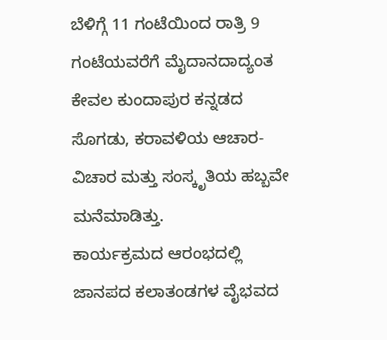ಬೆಳಿಗ್ಗೆ 11 ಗಂಟೆಯಿಂದ ರಾತ್ರಿ 9 ಗಂಟೆಯವರೆಗೆ ಮೈದಾನದಾದ್ಯಂತ ಕೇವಲ ಕುಂದಾಪುರ ಕನ್ನಡದ ಸೊಗಡು, ಕರಾವಳಿಯ ಆಚಾರ-ವಿಚಾರ ಮತ್ತು ಸಂಸ್ಕೃತಿಯ ಹಬ್ಬವೇ ಮನೆಮಾಡಿತ್ತು.
ಕಾರ್ಯಕ್ರಮದ ಆರಂಭದಲ್ಲಿ ಜಾನಪದ ಕಲಾತಂಡಗಳ ವೈಭವದ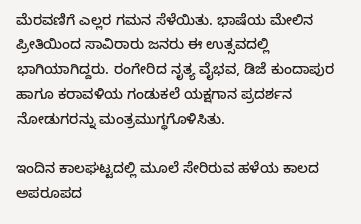ಮೆರವಣಿಗೆ ಎಲ್ಲರ ಗಮನ ಸೆಳೆಯಿತು. ಭಾಷೆಯ ಮೇಲಿನ ಪ್ರೀತಿಯಿಂದ ಸಾವಿರಾರು ಜನರು ಈ ಉತ್ಸವದಲ್ಲಿ ಭಾಗಿಯಾಗಿದ್ದರು. ರಂಗೇರಿದ ನೃತ್ಯ ವೈಭವ, ಡಿಜೆ ಕುಂದಾಪುರ ಹಾಗೂ ಕರಾವಳಿಯ ಗಂಡುಕಲೆ ಯಕ್ಷಗಾನ ಪ್ರದರ್ಶನ ನೋಡುಗರನ್ನು ಮಂತ್ರಮುಗ್ಧಗೊಳಿಸಿತು.

ಇಂದಿನ ಕಾಲಘಟ್ಟದಲ್ಲಿ ಮೂಲೆ ಸೇರಿರುವ ಹಳೆಯ ಕಾಲದ ಅಪರೂಪದ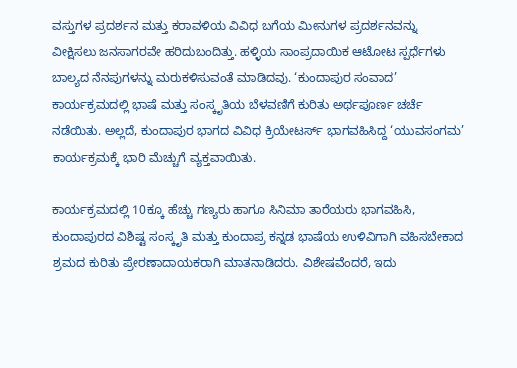ವಸ್ತುಗಳ ಪ್ರದರ್ಶನ ಮತ್ತು ಕರಾವಳಿಯ ವಿವಿಧ ಬಗೆಯ ಮೀನುಗಳ ಪ್ರದರ್ಶನವನ್ನು ವೀಕ್ಷಿಸಲು ಜನಸಾಗರವೇ ಹರಿದುಬಂದಿತ್ತು. ಹಳ್ಳಿಯ ಸಾಂಪ್ರದಾಯಿಕ ಆಟೋಟ ಸ್ಪರ್ಧೆಗಳು ಬಾಲ್ಯದ ನೆನಪುಗಳನ್ನು ಮರುಕಳಿಸುವಂತೆ ಮಾಡಿದವು. ‘ಕುಂದಾಪುರ ಸಂವಾದ’ ಕಾರ್ಯಕ್ರಮದಲ್ಲಿ ಭಾಷೆ ಮತ್ತು ಸಂಸ್ಕೃತಿಯ ಬೆಳವಣಿಗೆ ಕುರಿತು ಅರ್ಥಪೂರ್ಣ ಚರ್ಚೆ ನಡೆಯಿತು. ಅಲ್ಲದೆ, ಕುಂದಾಪುರ ಭಾಗದ ವಿವಿಧ ಕ್ರಿಯೇಟರ್ಸ್ ಭಾಗವಹಿಸಿದ್ದ ‘ಯುವಸಂಗಮ’ ಕಾರ್ಯಕ್ರಮಕ್ಕೆ ಭಾರಿ ಮೆಚ್ಚುಗೆ ವ್ಯಕ್ತವಾಯಿತು.

ಕಾರ್ಯಕ್ರಮದಲ್ಲಿ 10ಕ್ಕೂ ಹೆಚ್ಚು ಗಣ್ಯರು ಹಾಗೂ ಸಿನಿಮಾ ತಾರೆಯರು ಭಾಗವಹಿಸಿ, ಕುಂದಾಪುರದ ವಿಶಿಷ್ಟ ಸಂಸ್ಕೃತಿ ಮತ್ತು ಕುಂದಾಪ್ರ ಕನ್ನಡ ಭಾಷೆಯ ಉಳಿವಿಗಾಗಿ ವಹಿಸಬೇಕಾದ ಶ್ರಮದ ಕುರಿತು ಪ್ರೇರಣಾದಾಯಕರಾಗಿ ಮಾತನಾಡಿದರು. ವಿಶೇಷವೆಂದರೆ, ಇದು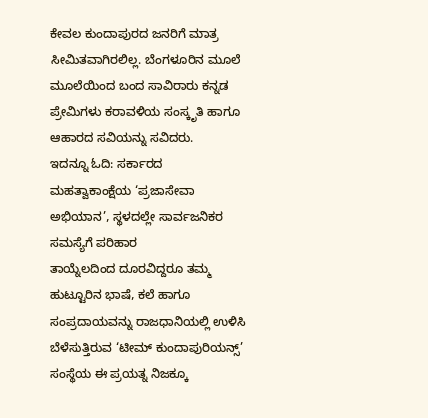ಕೇವಲ ಕುಂದಾಪುರದ ಜನರಿಗೆ ಮಾತ್ರ ಸೀಮಿತವಾಗಿರಲಿಲ್ಲ. ಬೆಂಗಳೂರಿನ ಮೂಲೆ ಮೂಲೆಯಿಂದ ಬಂದ ಸಾವಿರಾರು ಕನ್ನಡ ಪ್ರೇಮಿಗಳು ಕರಾವಳಿಯ ಸಂಸ್ಕೃತಿ ಹಾಗೂ ಆಹಾರದ ಸವಿಯನ್ನು ಸವಿದರು.
ಇದನ್ನೂ ಓದಿ: ಸರ್ಕಾರದ ಮಹತ್ವಾಕಾಂಕ್ಷೆಯ ‘ಪ್ರಜಾಸೇವಾ ಅಭಿಯಾನ’, ಸ್ಥಳದಲ್ಲೇ ಸಾರ್ವಜನಿಕರ ಸಮಸ್ಯೆಗೆ ಪರಿಹಾರ
ತಾಯ್ನೆಲದಿಂದ ದೂರವಿದ್ದರೂ ತಮ್ಮ ಹುಟ್ಟೂರಿನ ಭಾಷೆ, ಕಲೆ ಹಾಗೂ ಸಂಪ್ರದಾಯವನ್ನು ರಾಜಧಾನಿಯಲ್ಲಿ ಉಳಿಸಿ ಬೆಳೆಸುತ್ತಿರುವ ‘ಟೀಮ್ ಕುಂದಾಪುರಿಯನ್ಸ್’ ಸಂಸ್ಥೆಯ ಈ ಪ್ರಯತ್ನ ನಿಜಕ್ಕೂ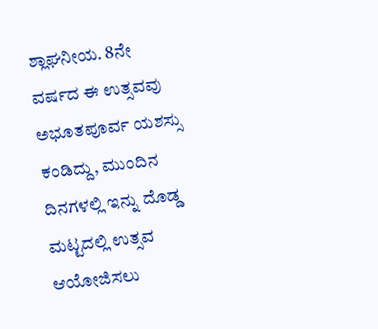ಶ್ಲಾಘನೀಯ. 8ನೇ ವರ್ಷದ ಈ ಉತ್ಸವವು ಅಭೂತಪೂರ್ವ ಯಶಸ್ಸು ಕಂಡಿದ್ದು, ಮುಂದಿನ ದಿನಗಳಲ್ಲಿ ಇನ್ನು ದೊಡ್ಡ ಮಟ್ಟದಲ್ಲಿ ಉತ್ಸವ ಆಯೋಜಿಸಲು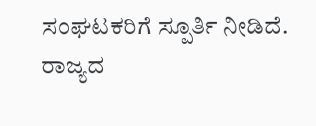ಸಂಘಟಕರಿಗೆ ಸ್ಪೂರ್ತಿ ನೀಡಿದೆ.
ರಾಜ್ಯದ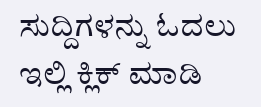ಸುದ್ದಿಗಳನ್ನು ಓದಲು ಇಲ್ಲಿ ಕ್ಲಿಕ್ ಮಾಡಿ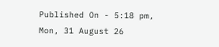Published On - 5:18 pm, Mon, 31 August 26